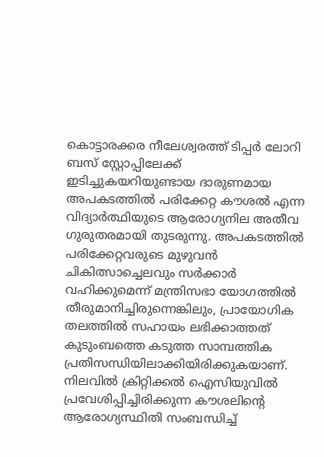കൊട്ടാരക്കര നീലേശ്വരത്ത് ടിപ്പർ ലോറി ബസ് സ്റ്റോപ്പിലേക്ക് ഇടിച്ചുകയറിയുണ്ടായ ദാരുണമായ അപകടത്തിൽ പരിക്കേറ്റ കൗശൽ എന്ന വിദ്യാർത്ഥിയുടെ ആരോഗ്യനില അതീവ ഗുരുതരമായി തുടരുന്നു. അപകടത്തിൽ പരിക്കേറ്റവരുടെ മുഴുവൻ ചികിത്സാച്ചെലവും സർക്കാർ വഹിക്കുമെന്ന് മന്ത്രിസഭാ യോഗത്തിൽ തീരുമാനിച്ചിരുന്നെങ്കിലും, പ്രായോഗിക തലത്തിൽ സഹായം ലഭിക്കാത്തത് കുടുംബത്തെ കടുത്ത സാമ്പത്തിക പ്രതിസന്ധിയിലാക്കിയിരിക്കുകയാണ്.
നിലവിൽ ക്രിറ്റിക്കൽ ഐസിയുവിൽ പ്രവേശിപ്പിച്ചിരിക്കുന്ന കൗശലിന്റെ ആരോഗ്യസ്ഥിതി സംബന്ധിച്ച്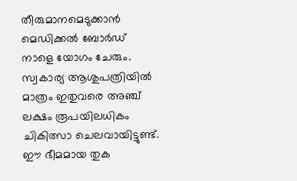തീരുമാനമെടുക്കാൻ മെഡിക്കൽ ബോർഡ് നാളെ യോഗം ചേരും. സ്വകാര്യ ആശുപത്രിയിൽ മാത്രം ഇതുവരെ അഞ്ച് ലക്ഷം രൂപയിലധികം ചികിത്സാ ചെലവായിട്ടുണ്ട്.
ഈ ഭീമമായ തുക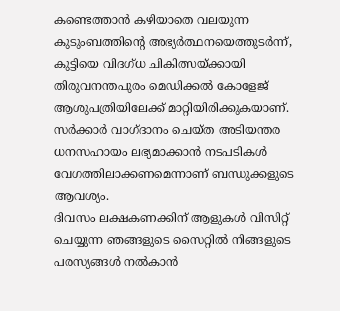കണ്ടെത്താൻ കഴിയാതെ വലയുന്ന കുടുംബത്തിന്റെ അഭ്യർത്ഥനയെത്തുടർന്ന്, കുട്ടിയെ വിദഗ്ധ ചികിത്സയ്ക്കായി തിരുവനന്തപുരം മെഡിക്കൽ കോളേജ് ആശുപത്രിയിലേക്ക് മാറ്റിയിരിക്കുകയാണ്. സർക്കാർ വാഗ്ദാനം ചെയ്ത അടിയന്തര ധനസഹായം ലഭ്യമാക്കാൻ നടപടികൾ വേഗത്തിലാക്കണമെന്നാണ് ബന്ധുക്കളുടെ ആവശ്യം.
ദിവസം ലക്ഷകണക്കിന് ആളുകൾ വിസിറ്റ് ചെയ്യുന്ന ഞങ്ങളുടെ സൈറ്റിൽ നിങ്ങളുടെ പരസ്യങ്ങൾ നൽകാൻ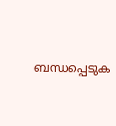ബന്ധപ്പെടുക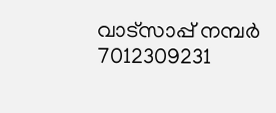വാട്സാപ്പ് നമ്പർ 7012309231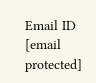Email ID [email protected]